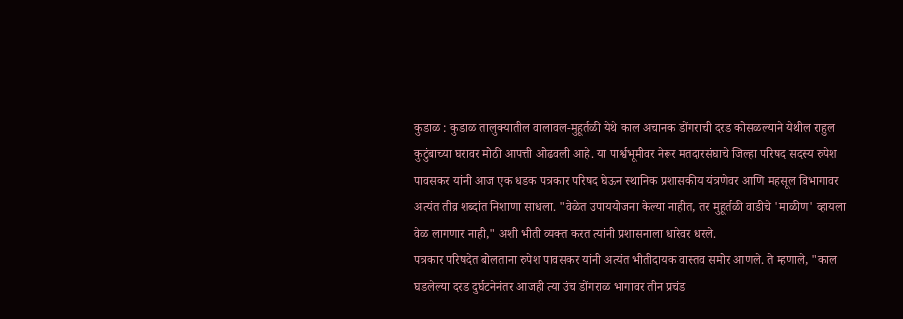कुडाळ : कुडाळ तालुक्यातील वालावल-मुहूर्तळी येथे काल अचानक डोंगराची दरड कोसळल्याने येथील राहुल कुटुंबाच्या घरावर मोठी आपत्ती ओढवली आहे. या पार्श्वभूमीवर नेरूर मतदारसंघाचे जिल्हा परिषद सदस्य रुपेश पावसकर यांनी आज एक धडक पत्रकार परिषद घेऊन स्थानिक प्रशासकीय यंत्रणेवर आणि महसूल विभागावर अत्यंत तीव्र शब्दांत निशाणा साधला. "वेळेत उपाययोजना केल्या नाहीत, तर मुहूर्तळी वाडीचे 'माळीण' व्हायला वेळ लागणार नाही," अशी भीती व्यक्त करत त्यांनी प्रशासनाला धारेवर धरले.
पत्रकार परिषदेत बोलताना रुपेश पावसकर यांनी अत्यंत भीतीदायक वास्तव समोर आणले. ते म्हणाले, "काल घडलेल्या दरड दुर्घटनेनंतर आजही त्या उंच डोंगराळ भागावर तीन प्रचंड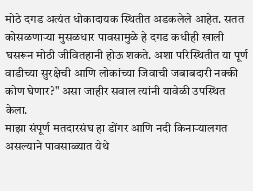मोठे दगड अत्यंत धोकादायक स्थितीत अडकलेले आहेत. सतत कोसळणाऱ्या मुसळधार पावसामुळे हे दगड कधीही खाली घसरून मोठी जीवितहानी होऊ शकते. अशा परिस्थितीत या पूर्ण वाडीच्या सुरक्षेची आणि लोकांच्या जिवाची जबाबदारी नक्की कोण घेणार?" असा जाहीर सवाल त्यांनी यावेळी उपस्थित केला.
माझा संपूर्ण मतदारसंघ हा डोंगर आणि नदी किनाऱ्यालगत असल्याने पावसाळ्यात येथे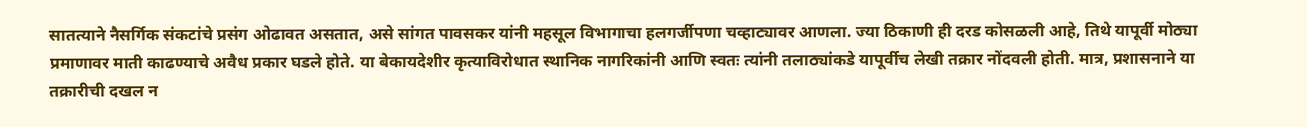सातत्याने नैसर्गिक संकटांचे प्रसंग ओढावत असतात, असे सांगत पावसकर यांनी महसूल विभागाचा हलगर्जीपणा चव्हाट्यावर आणला. ज्या ठिकाणी ही दरड कोसळली आहे, तिथे यापूर्वी मोठ्या प्रमाणावर माती काढण्याचे अवैध प्रकार घडले होते. या बेकायदेशीर कृत्याविरोधात स्थानिक नागरिकांनी आणि स्वतः त्यांनी तलाठ्यांकडे यापूर्वीच लेखी तक्रार नोंदवली होती. मात्र, प्रशासनाने या तक्रारीची दखल न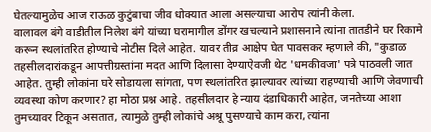घेतल्यामुळेच आज राऊळ कुटुंबाचा जीव धोक्यात आला असल्याचा आरोप त्यांनी केला.
वालावल बंगे वाडीतील निलेश बंगे यांच्या घरामागील डोंगर खचल्याने प्रशासनाने त्यांना तातडीने घर रिकामे करून स्थलांतरित होण्याचे नोटीस दिले आहेत. यावर तीव्र आक्षेप घेत पावसकर म्हणाले की, "कुडाळ तहसीलदारांकडून आपत्तीग्रस्तांना मदत आणि दिलासा देण्याऐवजी थेट 'धमकीवजा' पत्रे पाठवली जात आहेत. तुम्ही लोकांना घरे सोडायला सांगता, पण स्थलांतरित झाल्यावर त्यांच्या राहण्याची आणि जेवणाची व्यवस्था कोण करणार? हा मोठा प्रश्न आहे. तहसीलदार हे न्याय दंडाधिकारी आहेत, जनतेच्या आशा तुमच्यावर टिकून असतात, त्यामुळे तुम्ही लोकांचे अश्रू पुसण्याचे काम करा, त्यांना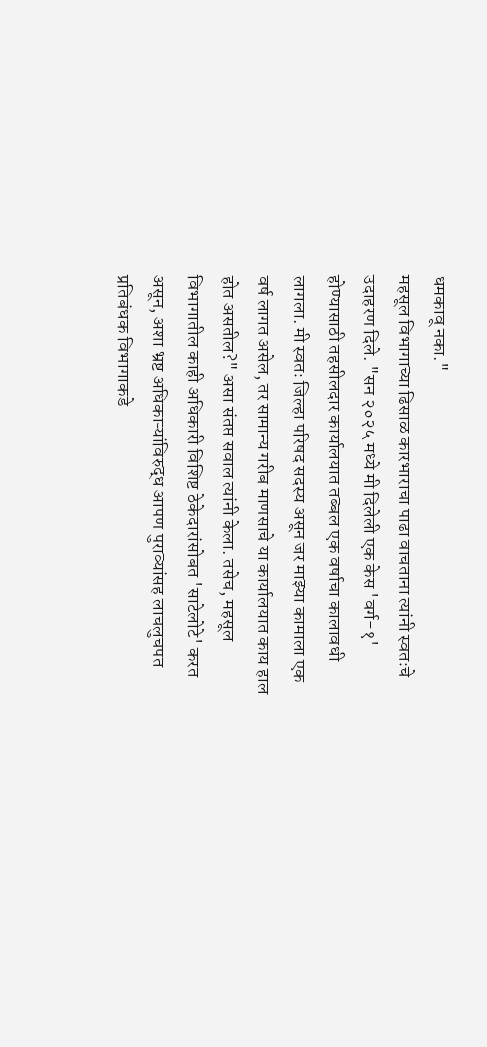धमकावू नका."
महसूल विभागाच्या ढिसाळ कारभाराचा पाढा वाचताना त्यांनी स्वतःचे उदाहरण दिले. "सन २०२५ मध्ये मी दिलेली एक केस 'वर्ग-१' होण्यासाठी तहसीलदार कार्यालयात तब्बल एक वर्षाचा कालावधी लागला. मी स्वतः जिल्हा परिषद सदस्य असून जर माझ्या कामाला एक वर्ष लागत असेल, तर सामान्य गरीब माणसाचे या कार्यालयात काय हाल होत असतील?" असा संतप्त सवाल त्यांनी केला. तसेच, महसूल विभागातील काही अधिकारी विशिष्ट ठेकेदारांसोबत 'साटेलोटे' करत असून, अशा भ्रष्ट अधिकाऱ्यांविरुद्ध आपण पुराव्यांसह लाचलुचपत प्रतिबंधक विभागाकडे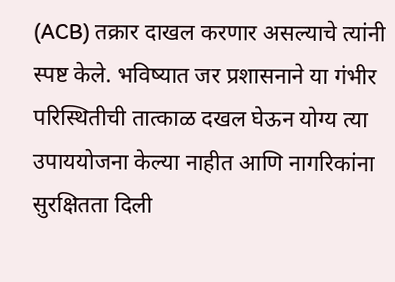(ACB) तक्रार दाखल करणार असल्याचे त्यांनी स्पष्ट केले. भविष्यात जर प्रशासनाने या गंभीर परिस्थितीची तात्काळ दखल घेऊन योग्य त्या उपाययोजना केल्या नाहीत आणि नागरिकांना सुरक्षितता दिली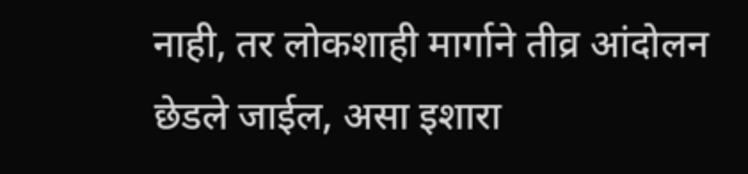नाही, तर लोकशाही मार्गाने तीव्र आंदोलन छेडले जाईल, असा इशारा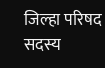जिल्हा परिषद सदस्य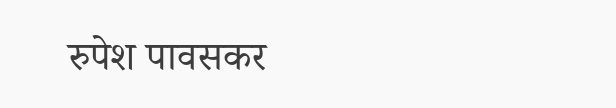रुपेश पावसकर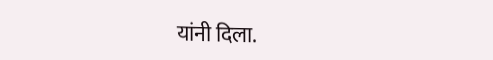यांनी दिला.